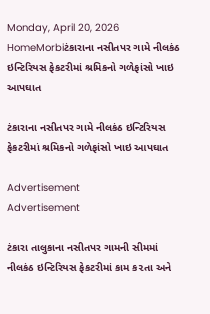Monday, April 20, 2026
HomeMorbiટંકારાના નસીતપર ગામે નીલકંઠ ઇન્ટિરિયસ ફેકટરીમાં શ્રમિકનો ગળેફાંસો ખાઇ આપઘાત

ટંકારાના નસીતપર ગામે નીલકંઠ ઇન્ટિરિયસ ફેકટરીમાં શ્રમિકનો ગળેફાંસો ખાઇ આપઘાત

Advertisement
Advertisement

ટંકારા તાલુકાના નસીતપર ગામની સીમમાં નીલકંઠ ઇન્ટિરિયસ ફેકટરીમાં કામ ક૨તા અને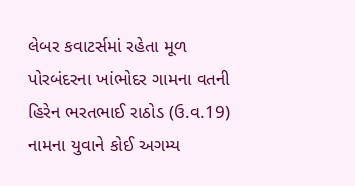લેબર કવાટર્સમાં રહેતા મૂળ પોરબંદરના ખાંભોદર ગામના વતની હિરેન ભરતભાઈ રાઠોડ (ઉ.વ.19) નામના યુવાને કોઈ અગમ્ય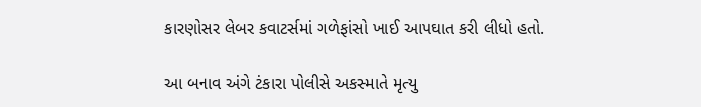કારણોસર લેબર કવાટર્સમાં ગળેફાંસો ખાઈ આપઘાત કરી લીધો હતો.

આ બનાવ અંગે ટંકારા પોલીસે અકસ્માતે મૃત્યુ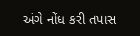અંગે નોંધ કરી તપાસ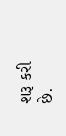શરૂ કરી છે.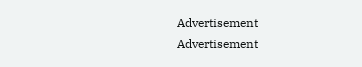Advertisement
Advertisement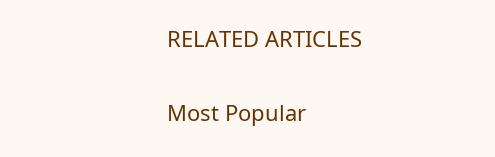RELATED ARTICLES

Most Popular